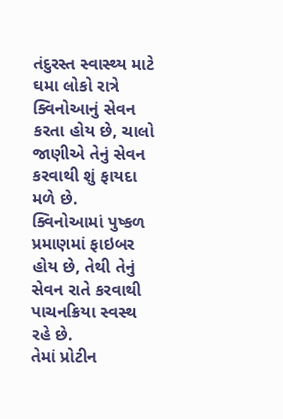તંદુરસ્ત સ્વાસ્થ્ય માટે ઘમા લોકો રાત્રે ક્વિનોઆનું સેવન કરતા હોય છે, ચાલો જાણીએ તેનું સેવન કરવાથી શું ફાયદા મળે છે.
ક્વિનોઆમાં પુષ્કળ પ્રમાણમાં ફાઇબર હોય છે, તેથી તેનું સેવન રાતે કરવાથી પાચનક્રિયા સ્વસ્થ રહે છે.
તેમાં પ્રોટીન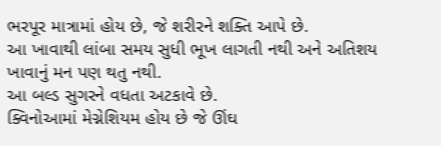ભરપૂર માત્રામાં હોય છે, જે શરીરને શક્તિ આપે છે.
આ ખાવાથી લાંબા સમય સુધી ભૂખ લાગતી નથી અને અતિશય ખાવાનું મન પણ થતુ નથી.
આ બલ્ડ સુગરને વધતા અટકાવે છે.
ક્વિનોઆમાં મેગ્નેશિયમ હોય છે જે ઊંઘ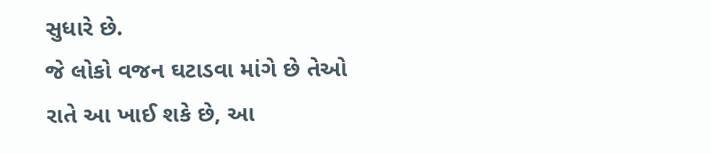સુધારે છે.
જે લોકો વજન ઘટાડવા માંગે છે તેઓ રાતે આ ખાઈ શકે છે, આ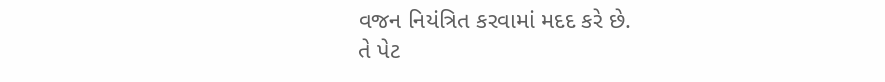વજન નિયંત્રિત કરવામાં મદદ કરે છે.
તે પેટ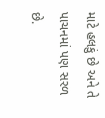માટે હલકું છે અને તે પાચનમાં પણ સરળ છે.